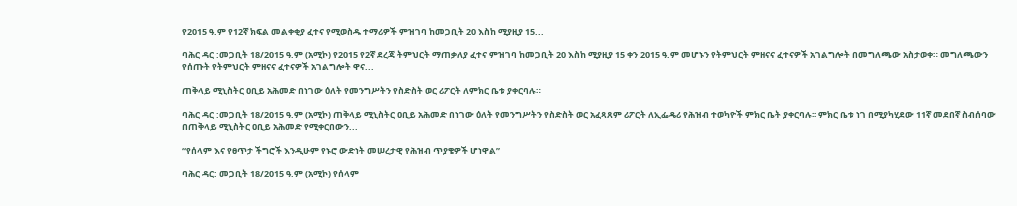የ2015 ዓ.ም የ12ኛ ክፍል መልቀቂያ ፈተና የሚወስዱ ተማሪዎች ምዝገባ ከመጋቢት 20 እስከ ሚያዚያ 15...

ባሕር ዳር :መጋቢት 18/2015 ዓ.ም (አሚኮ) የ2015 የ2ኛ ደረጃ ትምህርት ማጠቃለያ ፈተና ምዝገባ ከመጋቢት 20 እስከ ሚያዚያ 15 ቀን 2015 ዓ.ም መሆኑን የትምህርት ምዘናና ፈተናዎች አገልግሎት በመግለጫው አስታወቀ። መግለጫውን የሰጡት የትምህርት ምዘናና ፈተናዎች አገልግሎት ዋና...

ጠቅላይ ሚኒስትር ዐቢይ አሕመድ በነገው ዕለት የመንግሥትን የስድስት ወር ሪፖርት ለምክር ቤቱ ያቀርባሉ።

ባሕር ዳር :መጋቢት 18/2015 ዓ.ም (አሚኮ) ጠቅላይ ሚኒስትር ዐቢይ አሕመድ በነገው ዕለት የመንግሥትን የስድስት ወር አፈጻጸም ሪፖርት ለኢፌዴሪ የሕዝብ ተወካዮች ምክር ቤት ያቀርባሉ፡፡ ምክር ቤቱ ነገ በሚያካሂደው 11ኛ መደበኛ ስብሰባው በጠቅላይ ሚኒስትር ዐቢይ አሕመድ የሚቀርበውን...

“የሰላም እና የፀጥታ ችግሮች እንዲሁም የኑሮ ውድነት መሠረታዊ የሕዝብ ጥያቄዎች ሆነዋል”

ባሕር ዳር: መጋቢት 18/2015 ዓ.ም (አሚኮ) የሰላም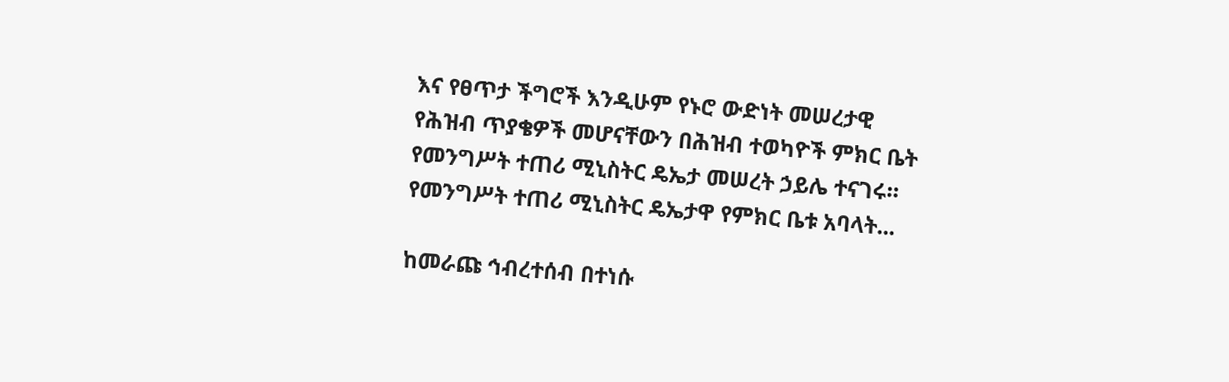እና የፀጥታ ችግሮች እንዲሁም የኑሮ ውድነት መሠረታዊ የሕዝብ ጥያቄዎች መሆናቸውን በሕዝብ ተወካዮች ምክር ቤት የመንግሥት ተጠሪ ሚኒስትር ዴኤታ መሠረት ኃይሌ ተናገሩ። የመንግሥት ተጠሪ ሚኒስትር ዴኤታዋ የምክር ቤቱ አባላት...

ከመራጩ ኅብረተሰብ በተነሱ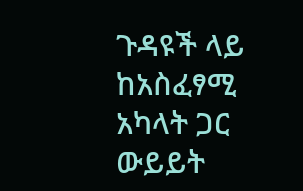ጉዳዩች ላይ ከአስፈፃሚ አካላት ጋር ውይይት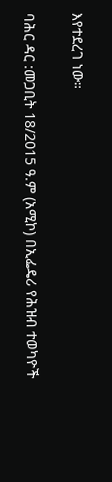እየተደረገ ነው።

ባሕር ዳር :መጋቢት 18/2015 ዓ.ም (አሚኮ) በኢፌዴሪ የሕዝብ ተወካዮች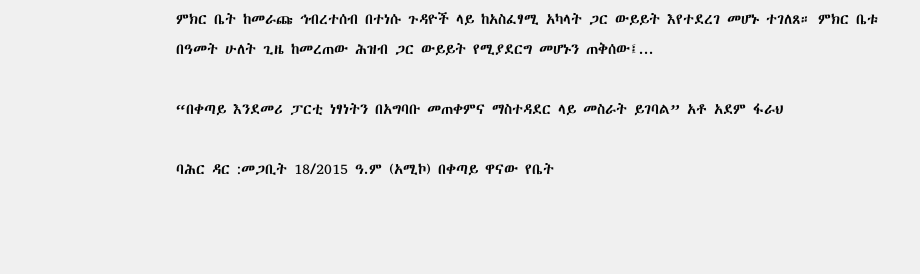ምክር ቤት ከመራጩ ኅብረተሰብ በተነሱ ጉዳዮች ላይ ከአስፈፃሚ አካላት ጋር ውይይት እየተደረገ መሆኑ ተገለጸ። ምክር ቤቱ በዓመት ሁለት ጊዜ ከመረጠው ሕዝብ ጋር ውይይት የሚያደርግ መሆኑን ጠቅሰው፤...

“በቀጣይ እንደመሪ ፓርቲ ነፃነትን በአግባቡ መጠቀምና ማስተዳደር ላይ መስራት ይገባል” አቶ አደም ፋራህ

ባሕር ዳር :መጋቢት 18/2015 ዓ.ም (አሚኮ) በቀጣይ ዋናው የቤት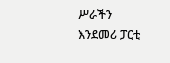ሥራችን እንደመሪ ፓርቲ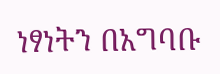ነፃነትን በአግባቡ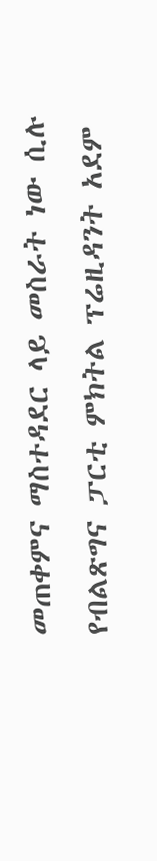መጠቀምና ማስተዳደር ላይ መስራት ነው ሲሉ የብልጽግና ፓርቲ ምክትል ፕሬዚዳንት አደም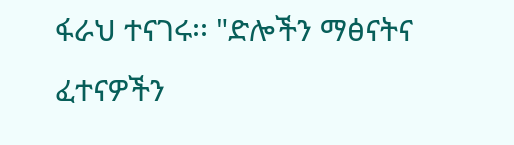ፋራህ ተናገሩ፡፡ "ድሎችን ማፅናትና ፈተናዎችን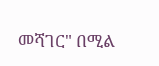መሻገር" በሚል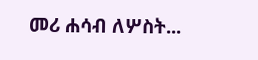መሪ ሐሳብ ለሦስት...